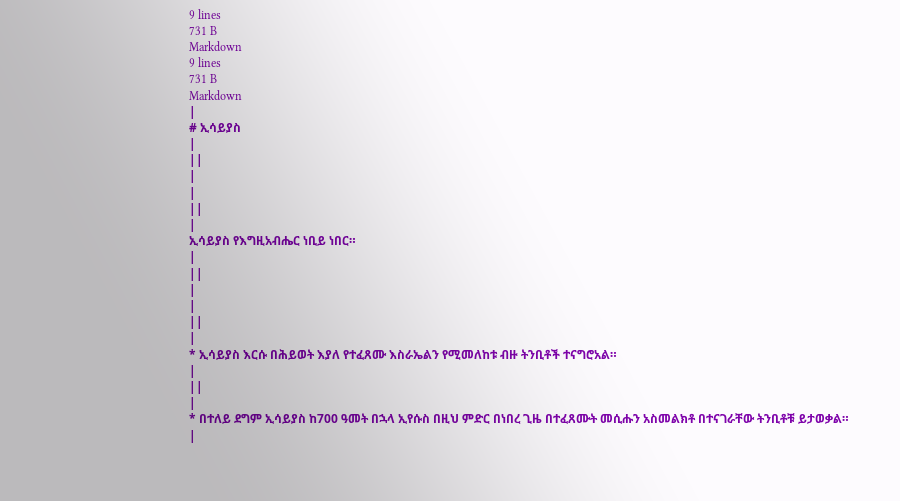9 lines
731 B
Markdown
9 lines
731 B
Markdown
|
# ኢሳይያስ
|
||
|
|
||
|
ኢሳይያስ የእግዚአብሔር ነቢይ ነበር።
|
||
|
|
||
|
* ኢሳይያስ እርሱ በሕይወት እያለ የተፈጸሙ እስራኤልን የሚመለከቱ ብዙ ትንቢቶች ተናግሮአል።
|
||
|
* በተለይ ደግም ኢሳይያስ ከ700 ዓመት በኋላ ኢየሱስ በዚህ ምድር በነበረ ጊዜ በተፈጸሙት መሲሑን አስመልክቶ በተናገራቸው ትንቢቶቹ ይታወቃል።
|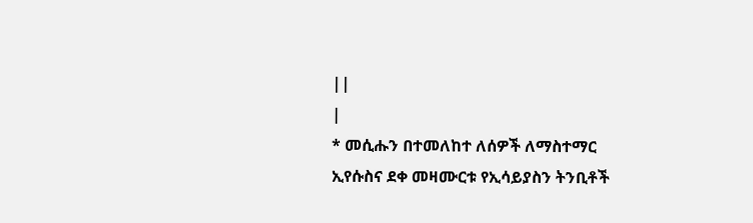||
|
* መሲሑን በተመለከተ ለሰዎች ለማስተማር ኢየሱስና ደቀ መዛሙርቱ የኢሳይያስን ትንቢቶች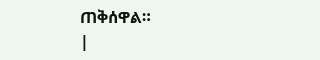ጠቅሰዋል።
|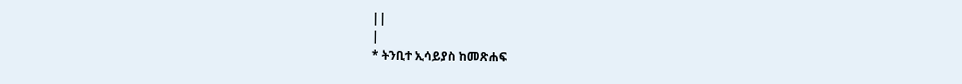||
|
* ትንቢተ ኢሳይያስ ከመጽሐፍ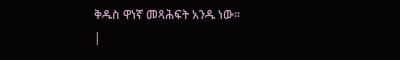ቅዱስ ዋነኛ መጻሕፍት አንዱ ነው።
|